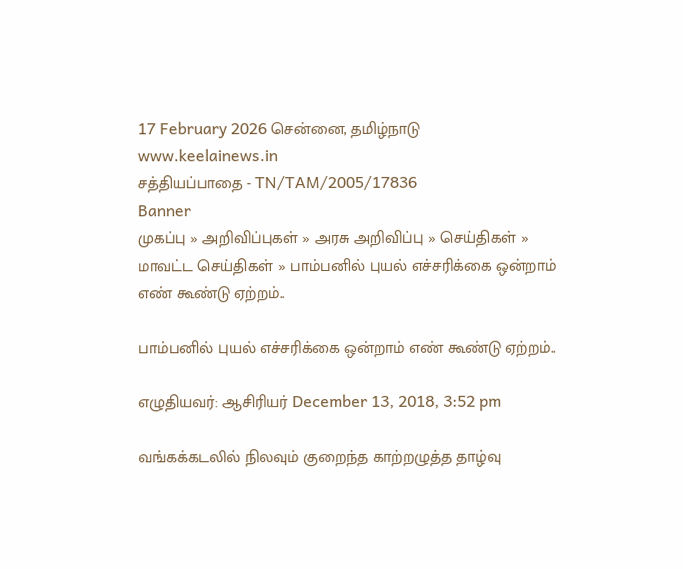17 February 2026 சென்னை, தமிழ்நாடு
www.keelainews.in
சத்தியப்பாதை - TN/TAM/2005/17836
Banner
முகப்பு » அறிவிப்புகள் » அரசு அறிவிப்பு » செய்திகள் » மாவட்ட செய்திகள் » பாம்பனில் புயல் எச்சரிக்கை ஒன்றாம் எண் கூண்டு ஏற்றம்..

பாம்பனில் புயல் எச்சரிக்கை ஒன்றாம் எண் கூண்டு ஏற்றம்..

எழுதியவர்: ஆசிரியர் December 13, 2018, 3:52 pm

வங்கக்கடலில் நிலவும் குறைந்த காற்றழுத்த தாழ்வு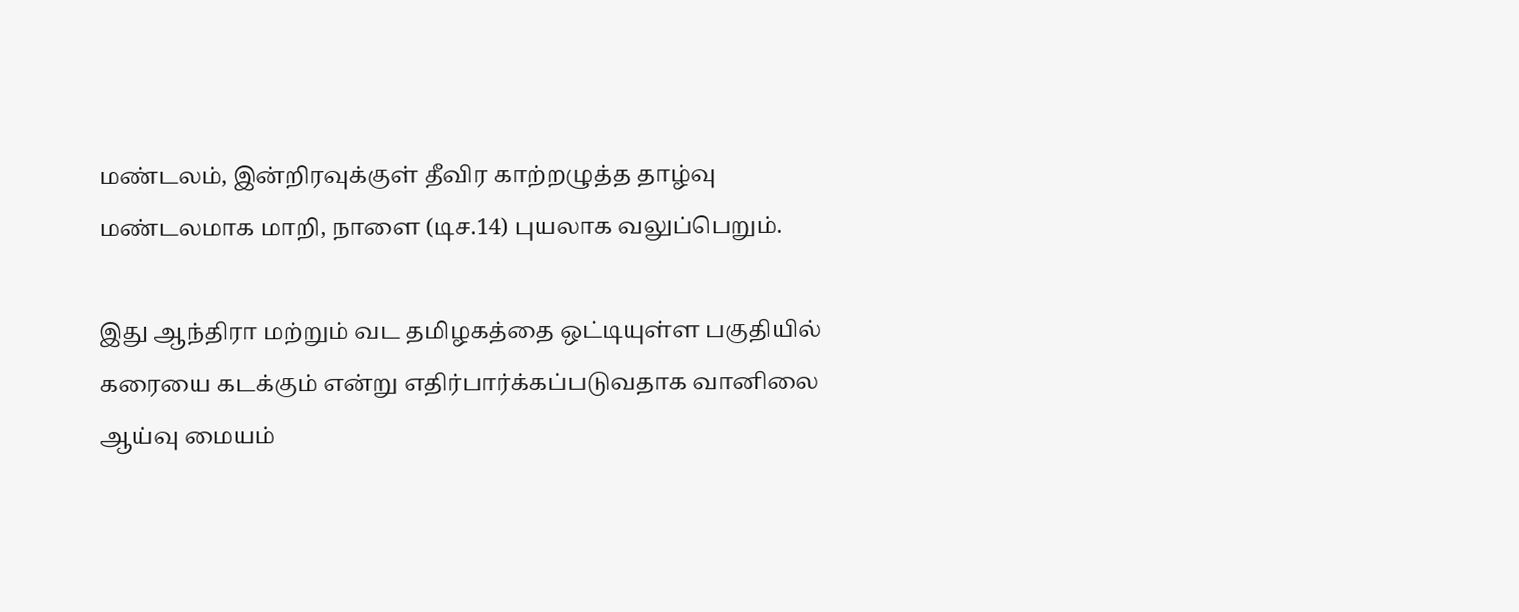மண்டலம், இன்றிரவுக்குள் தீவிர காற்றழுத்த தாழ்வு மண்டலமாக மாறி, நாளை (டிச.14) புயலாக வலுப்பெறும்.

இது ஆந்திரா மற்றும் வட தமிழகத்தை ஒட்டியுள்ள பகுதியில் கரையை கடக்கும் என்று எதிர்பார்க்கப்படுவதாக வானிலை ஆய்வு மையம்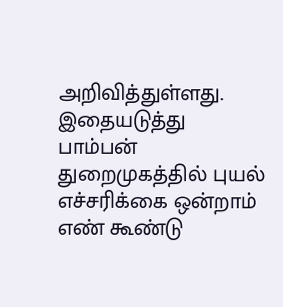அறிவித்துள்ளது. இதையடுத்து பாம்பன் துறைமுகத்தில் புயல் எச்சரிக்கை ஒன்றாம் எண் கூண்டு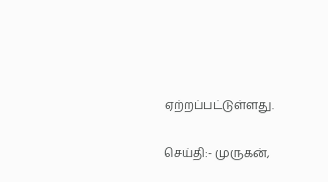ஏற்றப்பட்டுள்ளது.

செய்தி:- முருகன்,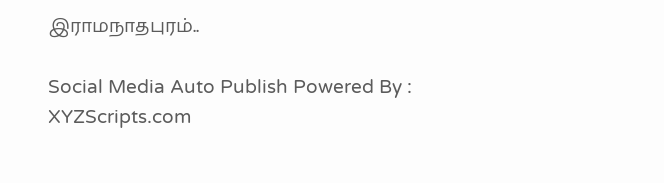இராமநாதபுரம்..

Social Media Auto Publish Powered By : XYZScripts.com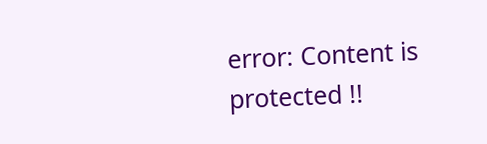error: Content is protected !!